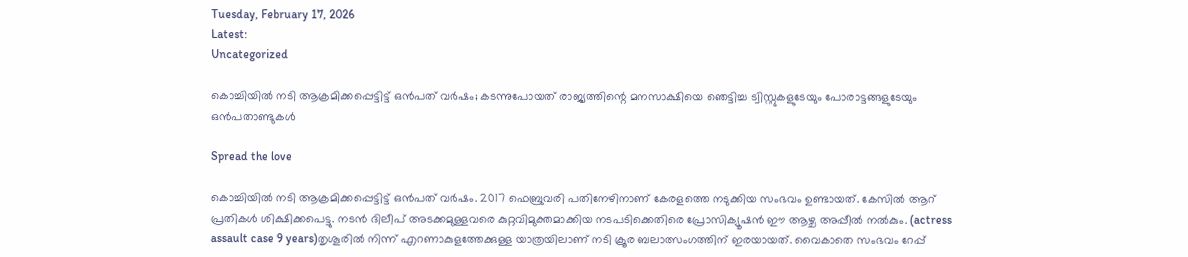Tuesday, February 17, 2026
Latest:
Uncategorized

കൊച്ചിയില്‍ നടി ആക്രമിക്കപ്പെട്ടിട്ട് ഒന്‍പത് വര്‍ഷം; കടന്നുപോയത് രാജ്യത്തിന്റെ മനസാക്ഷിയെ ഞെട്ടിച്ച ട്വിസ്റ്റുകളുടേയും പോരാട്ടങ്ങളുടേയും ഒന്‍പതാണ്ടുകള്‍

Spread the love

കൊച്ചിയില്‍ നടി ആക്രമിക്കപ്പെട്ടിട്ട് ഒന്‍പത് വര്‍ഷം. 2017 ഫെബ്രുവരി പതിനേഴിനാണ് കേരളത്തെ നടുക്കിയ സംഭവം ഉണ്ടായത്. കേസില്‍ ആറ് പ്രതികള്‍ ശിക്ഷിക്കപെട്ടു. നടന്‍ ദിലീപ് അടക്കമുള്ളവരെ കുറ്റവിമുക്തമാക്കിയ നടപടിക്കെതിരെ പ്രോസിക്യൂഷന്‍ ഈ ആഴ്ച അപ്പീല്‍ നല്‍കും. (actress assault case 9 years)തൃശൂരില്‍ നിന്ന് എറണാകുളത്തേക്കുള്ള യാത്രയിലാണ് നടി ക്രൂര ബലാത്സംഗത്തിന് ഇരയായത്. വൈകാതെ സംഭവം റേപ്പ്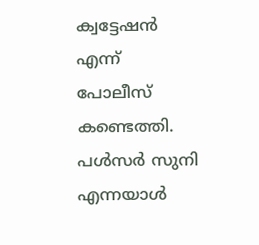ക്വട്ടേഷന്‍ എന്ന് പോലീസ് കണ്ടെത്തി. പള്‍സര്‍ സുനി എന്നയാള്‍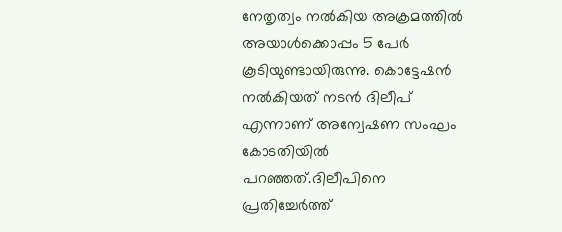നേതൃത്വം നല്‍കിയ അക്രമത്തില്‍ അയാള്‍ക്കൊപ്പം 5 പേര്‍ കൂടിയുണ്ടായിരുന്നു. കൊട്ടേഷന്‍ നല്‍കിയത് നടന്‍ ദിലീപ് എന്നാണ് അന്വേഷണ സംഘം കോടതിയില്‍ പറഞ്ഞത്.ദിലീപിനെ പ്രതിച്ചേര്‍ത്ത്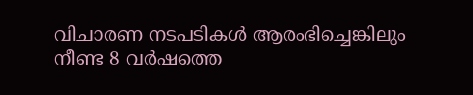വിചാരണ നടപടികള്‍ ആരംഭിച്ചെങ്കിലും നീണ്ട 8 വര്‍ഷത്തെ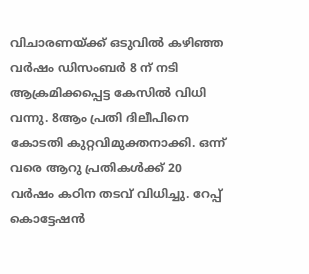വിചാരണയ്ക്ക് ഒടുവില്‍ കഴിഞ്ഞ വര്‍ഷം ഡിസംബര്‍ 8 ന് നടി ആക്രമിക്കപ്പെട്ട കേസില്‍ വിധി വന്നു. 8ആം പ്രതി ദിലീപിനെ കോടതി കുറ്റവിമുക്തനാക്കി. ഒന്ന് വരെ ആറു പ്രതികള്‍ക്ക് 20 വര്‍ഷം കഠിന തടവ് വിധിച്ചു. റേപ്പ് കൊട്ടേഷന്‍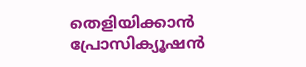തെളിയിക്കാന്‍ പ്രോസിക്യൂഷന്‍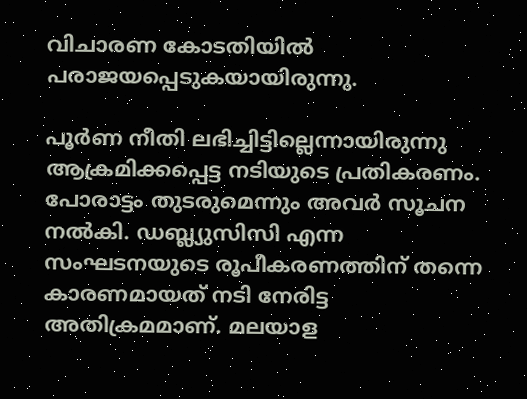വിചാരണ കോടതിയില്‍ പരാജയപ്പെടുകയായിരുന്നു.

പൂര്‍ണ നീതി ലഭിച്ചിട്ടില്ലെന്നായിരുന്നു ആക്രമിക്കപ്പെട്ട നടിയുടെ പ്രതികരണം. പോരാട്ടം തുടരുമെന്നും അവര്‍ സൂചന നല്‍കി. ഡബ്ല്യുസിസി എന്ന സംഘടനയുടെ രൂപീകരണത്തിന് തന്നെ കാരണമായത് നടി നേരിട്ട അതിക്രമമാണ്. മലയാള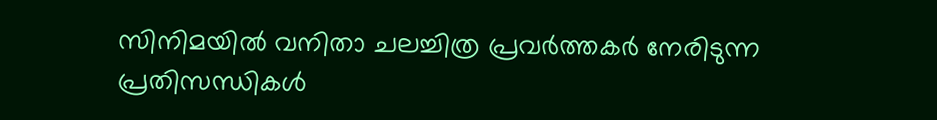സിനിമയില്‍ വനിതാ ചലച്ചിത്ര പ്രവര്‍ത്തകര്‍ നേരിടുന്ന പ്രതിസന്ധികള്‍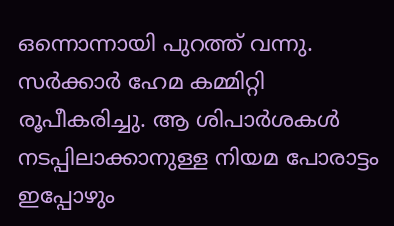ഒന്നൊന്നായി പുറത്ത് വന്നു. സര്‍ക്കാര്‍ ഹേമ കമ്മിറ്റി രൂപീകരിച്ചു. ആ ശിപാര്‍ശകള്‍ നടപ്പിലാക്കാനുള്ള നിയമ പോരാട്ടം ഇപ്പോഴും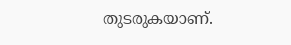തുടരുകയാണ്.